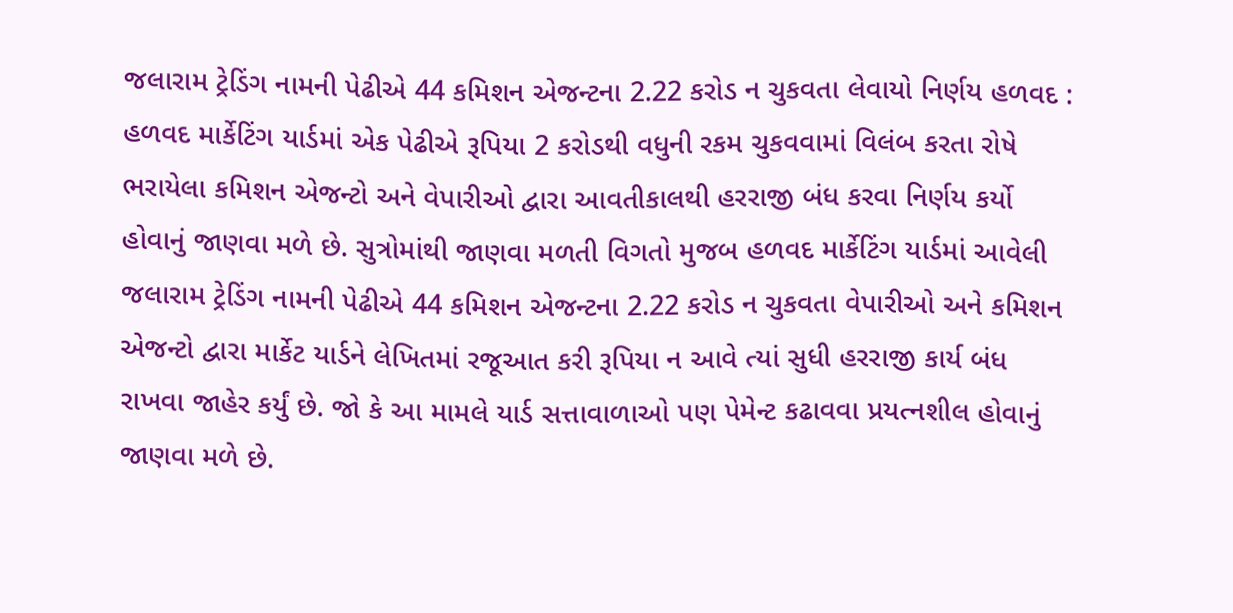જલારામ ટ્રેડિંગ નામની પેઢીએ 44 કમિશન એજન્ટના 2.22 કરોડ ન ચુકવતા લેવાયો નિર્ણય હળવદ : હળવદ માર્કેટિંગ યાર્ડમાં એક પેઢીએ રૂપિયા 2 કરોડથી વધુની રકમ ચુકવવામાં વિલંબ કરતા રોષે ભરાયેલા કમિશન એજન્ટો અને વેપારીઓ દ્વારા આવતીકાલથી હરરાજી બંધ કરવા નિર્ણય કર્યો હોવાનું જાણવા મળે છે. સુત્રોમાંથી જાણવા મળતી વિગતો મુજબ હળવદ માર્કેટિંગ યાર્ડમાં આવેલી જલારામ ટ્રેડિંગ નામની પેઢીએ 44 કમિશન એજન્ટના 2.22 કરોડ ન ચુકવતા વેપારીઓ અને કમિશન એજન્ટો દ્વારા માર્કેટ યાર્ડને લેખિતમાં રજૂઆત કરી રૂપિયા ન આવે ત્યાં સુધી હરરાજી કાર્ય બંધ રાખવા જાહેર કર્યું છે. જો કે આ મામલે યાર્ડ સત્તાવાળાઓ પણ પેમેન્ટ કઢાવવા પ્રયત્નશીલ હોવાનું જાણવા મળે છે.